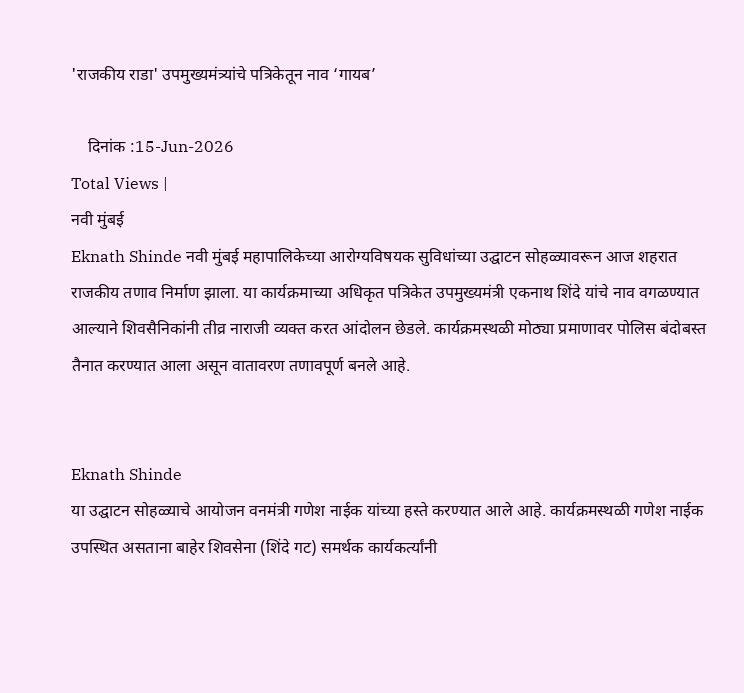'राजकीय राडा' उपमुख्यमंत्र्यांचे पत्रिकेतून नाव ‘गायब’

    दिनांक :15-Jun-2026
Total Views |
नवी मुंबई
Eknath Shinde नवी मुंबई महापालिकेच्या आरोग्यविषयक सुविधांच्या उद्घाटन सोहळ्यावरून आज शहरात राजकीय तणाव निर्माण झाला. या कार्यक्रमाच्या अधिकृत पत्रिकेत उपमुख्यमंत्री एकनाथ शिंदे यांचे नाव वगळण्यात आल्याने शिवसैनिकांनी तीव्र नाराजी व्यक्त करत आंदोलन छेडले. कार्यक्रमस्थळी मोठ्या प्रमाणावर पोलिस बंदोबस्त तैनात करण्यात आला असून वातावरण तणावपूर्ण बनले आहे.


Eknath Shinde
या उद्घाटन सोहळ्याचे आयोजन वनमंत्री गणेश नाईक यांच्या हस्ते करण्यात आले आहे. कार्यक्रमस्थळी गणेश नाईक उपस्थित असताना बाहेर शिवसेना (शिंदे गट) समर्थक कार्यकर्त्यांनी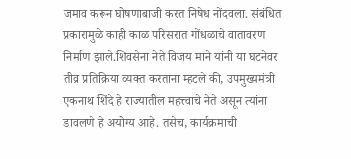जमाव करून घोषणाबाजी करत निषेध नोंदवला. संबंधित प्रकारामुळे काही काळ परिसरात गोंधळाचे वातावरण निर्माण झाले.शिवसेना नेते विजय माने यांनी या घटनेवर तीव्र प्रतिक्रिया व्यक्त करताना म्हटले की, उपमुख्यमंत्री एकनाथ शिंदे हे राज्यातील महत्त्वाचे नेते असून त्यांना डावलणे हे अयोग्य आहे. तसेच, कार्यक्रमाची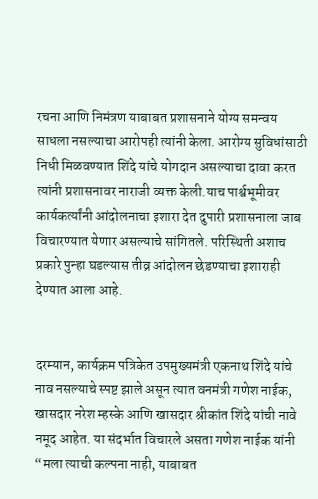रचना आणि निमंत्रण याबाबत प्रशासनाने योग्य समन्वय साधला नसल्याचा आरोपही त्यांनी केला. आरोग्य सुविधांसाठी निधी मिळवण्यात शिंदे यांचे योगदान असल्याचा दावा करत त्यांनी प्रशासनावर नाराजी व्यक्त केली.याच पार्श्वभूमीवर कार्यकर्त्यांनी आंदोलनाचा इशारा देत दुपारी प्रशासनाला जाब विचारण्यात येणार असल्याचे सांगितले. परिस्थिती अशाच प्रकारे पुन्हा घडल्यास तीव्र आंदोलन छेडण्याचा इशाराही देण्यात आला आहे.


दरम्यान, कार्यक्रम पत्रिकेत उपमुख्यमंत्री एकनाथ शिंदे यांचे नाव नसल्याचे स्पष्ट झाले असून त्यात वनमंत्री गणेश नाईक, खासदार नरेश म्हस्के आणि खासदार श्रीकांत शिंदे यांची नावे नमूद आहेत. या संदर्भात विचारले असता गणेश नाईक यांनी “मला त्याची कल्पना नाही, याबाबत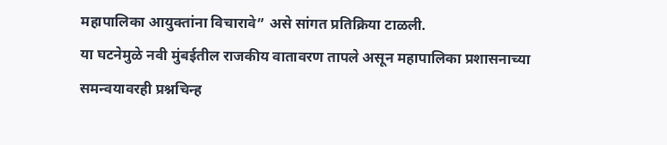महापालिका आयुक्तांना विचारावे” असे सांगत प्रतिक्रिया टाळली.
या घटनेमुळे नवी मुंबईतील राजकीय वातावरण तापले असून महापालिका प्रशासनाच्या समन्वयावरही प्रश्नचिन्ह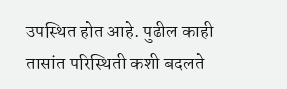उपस्थित होत आहे. पुढील काही तासांत परिस्थिती कशी बदलते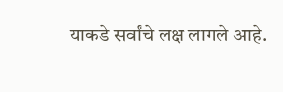याकडे सर्वांचे लक्ष लागले आहे.